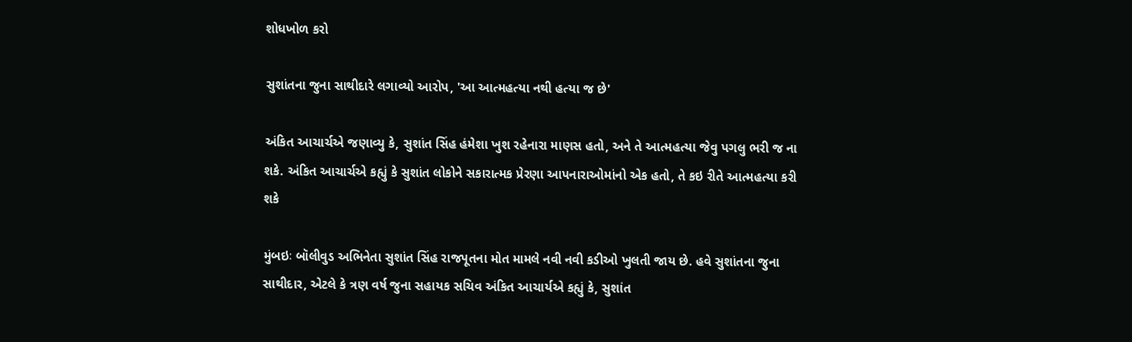શોધખોળ કરો

સુશાંતના જુના સાથીદારે લગાવ્યો આરોપ, 'આ આત્મહત્યા નથી હત્યા જ છે'

અંકિત આચાર્ચએ જણાવ્યુ કે, સુશાંત સિંહ હંમેશા ખુશ રહેનારા માણસ હતો, અને તે આત્મહત્યા જેવુ પગલુ ભરી જ ના શકે. અંકિત આચાર્ચએ કહ્યું કે સુશાંત લોકોને સકારાત્મક પ્રેરણા આપનારાઓમાંનો એક હતો, તે કઇ રીતે આત્મહત્યા કરી શકે

મુંબઇઃ બૉલીવુડ અભિનેતા સુશાંત સિંહ રાજપૂતના મોત મામલે નવી નવી કડીઓ ખુલતી જાય છે. હવે સુશાંતના જુના સાથીદાર, એટલે કે ત્રણ વર્ષ જુના સહાયક સચિવ અંકિત આચાર્યએ કહ્યું કે, સુશાંત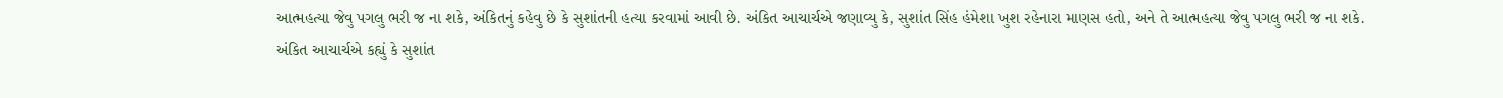આત્મહત્યા જેવુ પગલુ ભરી જ ના શકે, અંકિતનું કહેવુ છે કે સુશાંતની હત્યા કરવામાં આવી છે. અંકિત આચાર્ચએ જણાવ્યુ કે, સુશાંત સિંહ હંમેશા ખુશ રહેનારા માણસ હતો, અને તે આત્મહત્યા જેવુ પગલુ ભરી જ ના શકે. અંકિત આચાર્ચએ કહ્યું કે સુશાંત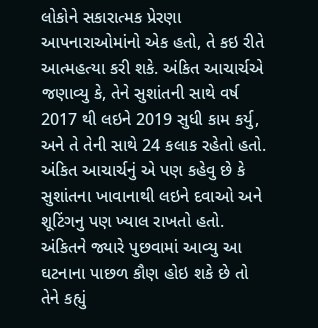લોકોને સકારાત્મક પ્રેરણા આપનારાઓમાંનો એક હતો, તે કઇ રીતે આત્મહત્યા કરી શકે. અંકિત આચાર્ચએ જણાવ્યુ કે, તેને સુશાંતની સાથે વર્ષ 2017 થી લઇને 2019 સુધી કામ કર્યુ, અને તે તેની સાથે 24 કલાક રહેતો હતો. અંકિત આચાર્ચનું એ પણ કહેવુ છે કે સુશાંતના ખાવાનાથી લઇને દવાઓ અને શૂટિંગનુ પણ ખ્યાલ રાખતો હતો. અંકિતને જ્યારે પુછવામાં આવ્યુ આ ઘટનાના પાછળ કૌણ હોઇ શકે છે તો તેને કહ્યું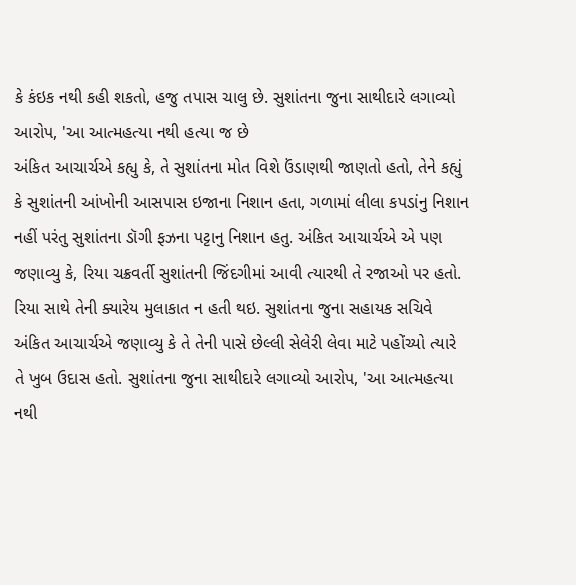કે કંઇક નથી કહી શકતો, હજુ તપાસ ચાલુ છે. સુશાંતના જુના સાથીદારે લગાવ્યો આરોપ, 'આ આત્મહત્યા નથી હત્યા જ છે
અંકિત આચાર્ચએ કહ્યુ કે, તે સુશાંતના મોત વિશે ઉંડાણથી જાણતો હતો, તેને કહ્યું કે સુશાંતની આંખોની આસપાસ ઇજાના નિશાન હતા, ગળામાં લીલા કપડાંનુ નિશાન નહીં પરંતુ સુશાંતના ડૉગી ફઝના પટ્ટાનુ નિશાન હતુ. અંકિત આચાર્ચએ એ પણ જણાવ્યુ કે, રિયા ચક્રવર્તી સુશાંતની જિંદગીમાં આવી ત્યારથી તે રજાઓ પર હતો. રિયા સાથે તેની ક્યારેય મુલાકાત ન હતી થઇ. સુશાંતના જુના સહાયક સચિવે અંકિત આચાર્ચએ જણાવ્યુ કે તે તેની પાસે છેલ્લી સેલેરી લેવા માટે પહોંચ્યો ત્યારે તે ખુબ ઉદાસ હતો. સુશાંતના જુના સાથીદારે લગાવ્યો આરોપ, 'આ આત્મહત્યા નથી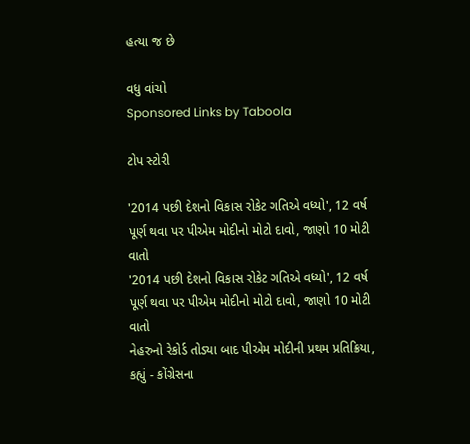હત્યા જ છે

વધુ વાંચો
Sponsored Links by Taboola

ટોપ સ્ટોરી

'2014 પછી દેશનો વિકાસ રોકેટ ગતિએ વધ્યો', 12 વર્ષ પૂર્ણ થવા પર પીએમ મોદીનો મોટો દાવો, જાણો 10 મોટી વાતો
'2014 પછી દેશનો વિકાસ રોકેટ ગતિએ વધ્યો', 12 વર્ષ પૂર્ણ થવા પર પીએમ મોદીનો મોટો દાવો, જાણો 10 મોટી વાતો
નેહરુનો રેકોર્ડ તોડ્યા બાદ પીએમ મોદીની પ્રથમ પ્રતિક્રિયા, કહ્યું - કોંગ્રેસના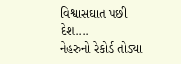વિશ્વાસઘાત પછી દેશ....
નેહરુનો રેકોર્ડ તોડ્યા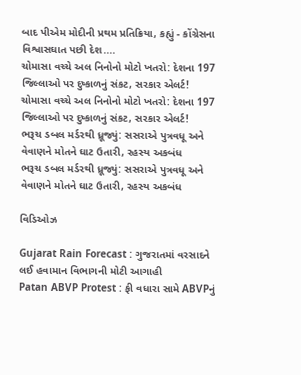બાદ પીએમ મોદીની પ્રથમ પ્રતિક્રિયા, કહ્યું - કોંગ્રેસના વિશ્વાસઘાત પછી દેશ....
ચોમાસા વચ્ચે અલ નિનોનો મોટો ખતરો: દેશના 197 જિલ્લાઓ પર દુષ્કાળનું સંકટ, સરકાર એલર્ટ!
ચોમાસા વચ્ચે અલ નિનોનો મોટો ખતરો: દેશના 197 જિલ્લાઓ પર દુષ્કાળનું સંકટ, સરકાર એલર્ટ!
ભરૂચ ડબલ મર્ડરથી ધ્રૂજ્યું: સસરાએ પુત્રવધૂ અને વેવાણને મોતને ઘાટ ઉતારી, રહસ્ય અકબંધ
ભરૂચ ડબલ મર્ડરથી ધ્રૂજ્યું: સસરાએ પુત્રવધૂ અને વેવાણને મોતને ઘાટ ઉતારી, રહસ્ય અકબંધ

વિડિઓઝ

Gujarat Rain Forecast : ગુજરાતમાં વરસાદને લઈ હવામાન વિભાગની મોટી આગાહી
Patan ABVP Protest : ફી વધારા સામે ABVPનું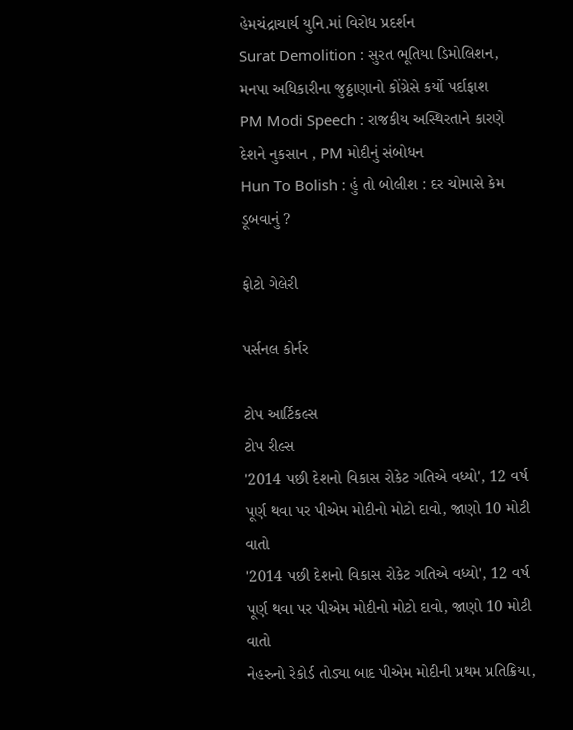હેમચંદ્રાચાર્ય યુનિ.માં વિરોધ પ્રદર્શન
Surat Demolition : સુરત ભૂતિયા ડિમોલિશન, મનપા અધિકારીના જુઠ્ઠાણાનો કોંગ્રેસે કર્યો પર્દાફાશ
PM Modi Speech : રાજકીય અસ્થિરતાને કારણે દેશને નુકસાન , PM મોદીનું સંબોધન
Hun To Bolish : હું તો બોલીશ : દર ચોમાસે કેમ ડૂબવાનું ?

ફોટો ગેલેરી

પર્સનલ કોર્નર

ટોપ આર્ટિકલ્સ
ટોપ રીલ્સ
'2014 પછી દેશનો વિકાસ રોકેટ ગતિએ વધ્યો', 12 વર્ષ પૂર્ણ થવા પર પીએમ મોદીનો મોટો દાવો, જાણો 10 મોટી વાતો
'2014 પછી દેશનો વિકાસ રોકેટ ગતિએ વધ્યો', 12 વર્ષ પૂર્ણ થવા પર પીએમ મોદીનો મોટો દાવો, જાણો 10 મોટી વાતો
નેહરુનો રેકોર્ડ તોડ્યા બાદ પીએમ મોદીની પ્રથમ પ્રતિક્રિયા,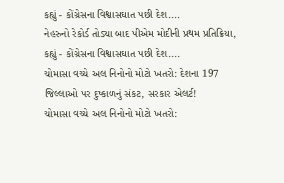કહ્યું - કોંગ્રેસના વિશ્વાસઘાત પછી દેશ....
નેહરુનો રેકોર્ડ તોડ્યા બાદ પીએમ મોદીની પ્રથમ પ્રતિક્રિયા, કહ્યું - કોંગ્રેસના વિશ્વાસઘાત પછી દેશ....
ચોમાસા વચ્ચે અલ નિનોનો મોટો ખતરો: દેશના 197 જિલ્લાઓ પર દુષ્કાળનું સંકટ, સરકાર એલર્ટ!
ચોમાસા વચ્ચે અલ નિનોનો મોટો ખતરો: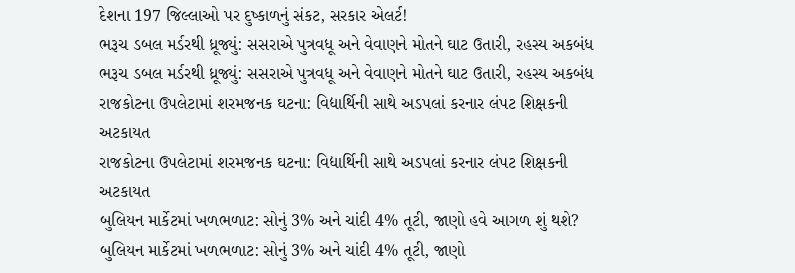દેશના 197 જિલ્લાઓ પર દુષ્કાળનું સંકટ, સરકાર એલર્ટ!
ભરૂચ ડબલ મર્ડરથી ધ્રૂજ્યું: સસરાએ પુત્રવધૂ અને વેવાણને મોતને ઘાટ ઉતારી, રહસ્ય અકબંધ
ભરૂચ ડબલ મર્ડરથી ધ્રૂજ્યું: સસરાએ પુત્રવધૂ અને વેવાણને મોતને ઘાટ ઉતારી, રહસ્ય અકબંધ
રાજકોટના ઉપલેટામાં શરમજનક ઘટના: વિદ્યાર્થિની સાથે અડપલાં કરનાર લંપટ શિક્ષકની અટકાયત
રાજકોટના ઉપલેટામાં શરમજનક ઘટના: વિદ્યાર્થિની સાથે અડપલાં કરનાર લંપટ શિક્ષકની અટકાયત
બુલિયન માર્કેટમાં ખળભળાટ: સોનું 3% અને ચાંદી 4% તૂટી, જાણો હવે આગળ શું થશે?
બુલિયન માર્કેટમાં ખળભળાટ: સોનું 3% અને ચાંદી 4% તૂટી, જાણો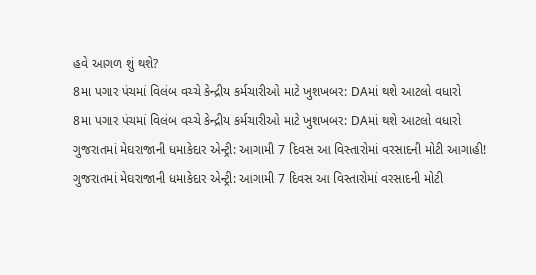હવે આગળ શું થશે?
8મા પગાર પંચમાં વિલંબ વચ્ચે કેન્દ્રીય કર્મચારીઓ માટે ખુશખબર: DAમાં થશે આટલો વધારો
8મા પગાર પંચમાં વિલંબ વચ્ચે કેન્દ્રીય કર્મચારીઓ માટે ખુશખબર: DAમાં થશે આટલો વધારો
ગુજરાતમાં મેઘરાજાની ધમાકેદાર એન્ટ્રી: આગામી 7 દિવસ આ વિસ્તારોમાં વરસાદની મોટી આગાહી!
ગુજરાતમાં મેઘરાજાની ધમાકેદાર એન્ટ્રી: આગામી 7 દિવસ આ વિસ્તારોમાં વરસાદની મોટી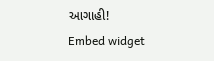આગાહી!
Embed widget